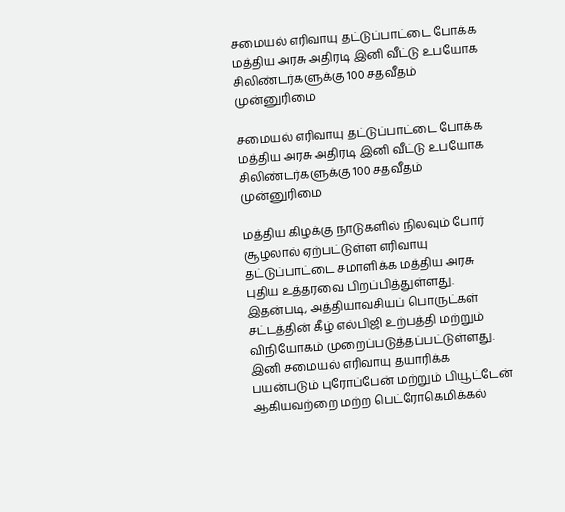சமையல் எரிவாயு தட்டுப்பாட்டை போக்க மத்திய அரசு அதிரடி இனி வீட்டு உபயோக சிலிண்டர்களுக்கு 100 சதவீதம் முன்னுரிமை

சமையல் எரிவாயு தட்டுப்பாட்டை போக்க மத்திய அரசு அதிரடி இனி வீட்டு உபயோக சிலிண்டர்களுக்கு 100 சதவீதம் முன்னுரிமை

மத்திய கிழக்கு நாடுகளில் நிலவும் போர் சூழலால் ஏற்பட்டுள்ள எரிவாயு தட்டுப்பாட்டை சமாளிக்க மத்திய அரசு புதிய உத்தரவை பிறப்பித்துள்ளது. இதன்படி, அத்தியாவசியப் பொருட்கள் சட்டத்தின் கீழ் எல்பிஜி உற்பத்தி மற்றும் விநியோகம் முறைப்படுத்தப்பட்டுள்ளது. இனி சமையல் எரிவாயு தயாரிக்க பயன்படும் புரோப்பேன் மற்றும் பியூட்டேன் ஆகியவற்றை மற்ற பெட்ரோகெமிக்கல்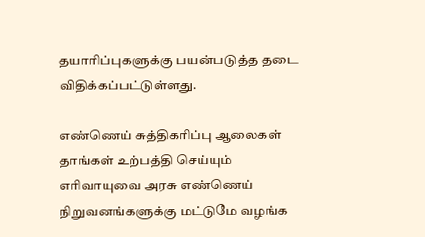தயாரிப்புகளுக்கு பயன்படுத்த தடை விதிக்கப்பட்டுள்ளது.

எண்ணெய் சுத்திகரிப்பு ஆலைகள் தாங்கள் உற்பத்தி செய்யும் எரிவாயுவை அரசு எண்ணெய் நிறுவனங்களுக்கு மட்டுமே வழங்க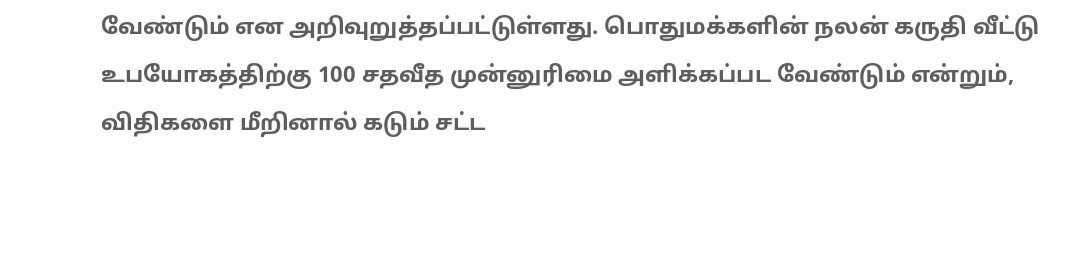வேண்டும் என அறிவுறுத்தப்பட்டுள்ளது. பொதுமக்களின் நலன் கருதி வீட்டு உபயோகத்திற்கு 100 சதவீத முன்னுரிமை அளிக்கப்பட வேண்டும் என்றும், விதிகளை மீறினால் கடும் சட்ட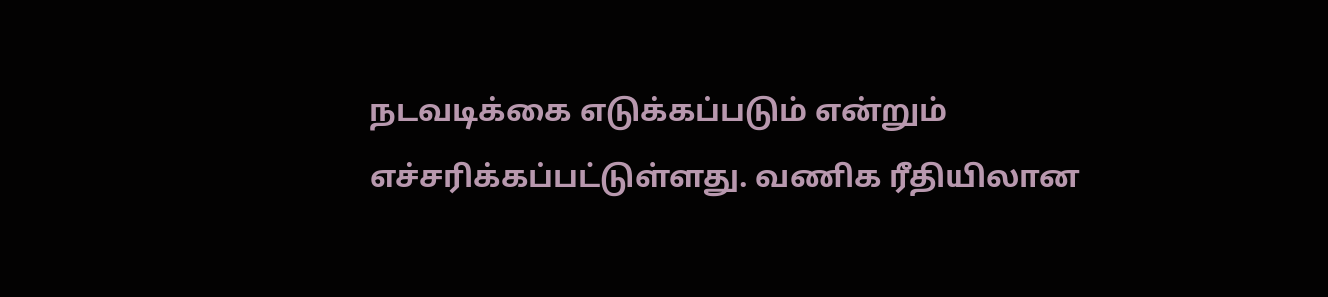நடவடிக்கை எடுக்கப்படும் என்றும் எச்சரிக்கப்பட்டுள்ளது. வணிக ரீதியிலான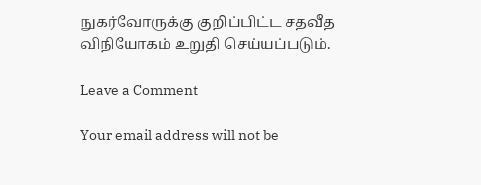நுகர்வோருக்கு குறிப்பிட்ட சதவீத விநியோகம் உறுதி செய்யப்படும்.

Leave a Comment

Your email address will not be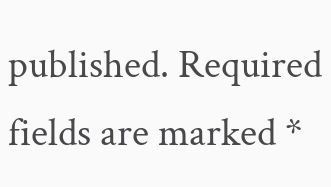published. Required fields are marked *